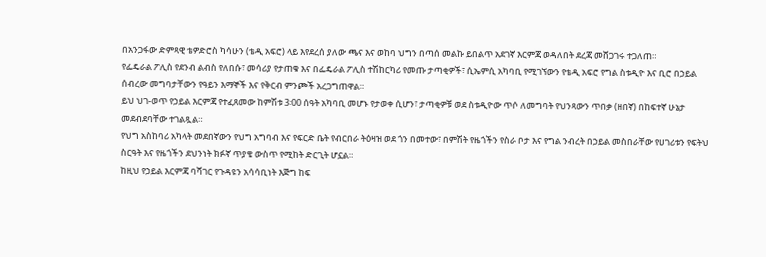በአንጋፋው ድምጻዊ ቴዎድሮስ ካሳሁን (ቴዲ አፍሮ) ላይ እየደረሰ ያለው ጫና እና ወከባ ህግን በጣሰ መልኩ ይበልጥ አደገኛ እርምጃ ወዳለበት ደረጃ መሸጋገሩ ተጋለጠ።
የፌዴራል ፖሊስ የደንብ ልብስ የለበሱ፣ መሳሪያ የታጠቁ እና በፌዴራል ፖሊስ ተሽከርካሪ የመጡ ታጣቂዎች፣ ሲኤምሲ አካባቢ የሚገኘውን የቴዲ አፍሮ የግል ስቱዲዮ እና ቢሮ በኃይል ሰብረው መግባታቸውን የዓይን እማኞች እና የቅርብ ምንጮች አረጋግጠዋል።
ይህ ህገ-ወጥ የኃይል እርምጃ የተፈጸመው ከምሽቱ 3፡00 ሰዓት አካባቢ መሆኑ የታወቀ ሲሆን፣ ታጣቂዎቹ ወደ ስቱዲዮው ጥሶ ለመግባት የህንጻውን ጥበቃ (ዘበኛ) በከፍተኛ ሁኔታ መደብደባቸው ተገልጿል።
የህግ አስከባሪ አካላት መደበኛውን የህግ አግባብ እና የፍርድ ቤት የብርበራ ትዕዛዝ ወደ ጎን በመተው፣ በምሽት የዜጎችን የስራ ቦታ እና የግል ንብረት በኃይል መስበራቸው የሀገሪቱን የፍትህ ስርዓት እና የዜጎችን ደህንነት ክፉኛ ጥያቄ ውስጥ የሚከት ድርጊት ሆኗል።
ከዚህ የኃይል እርምጃ ባሻገር የጉዳዩን አሳሳቢነት እጅግ ከፍ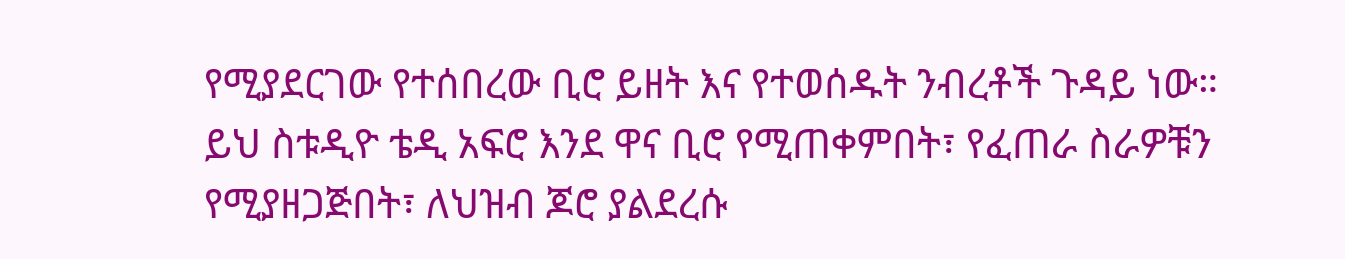የሚያደርገው የተሰበረው ቢሮ ይዘት እና የተወሰዱት ንብረቶች ጉዳይ ነው።
ይህ ስቱዲዮ ቴዲ አፍሮ እንደ ዋና ቢሮ የሚጠቀምበት፣ የፈጠራ ስራዎቹን የሚያዘጋጅበት፣ ለህዝብ ጆሮ ያልደረሱ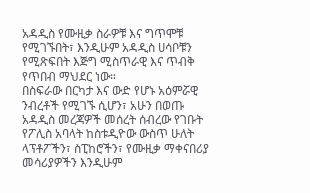አዳዲስ የሙዚቃ ስራዎቹ እና ግጥሞቹ የሚገኙበት፣ እንዲሁም አዳዲስ ሀሳቦቹን የሚጽፍበት እጅግ ሚስጥራዊ እና ጥብቅ የጥበብ ማህደር ነው።
በስፍራው በርካታ እና ውድ የሆኑ አዕምሯዊ ንብረቶች የሚገኙ ሲሆን፣ አሁን በወጡ አዳዲስ መረጃዎች መሰረት ሰብረው የገቡት የፖሊስ አባላት ከስቱዲዮው ውስጥ ሁለት ላፕቶፖችን፣ ስፒከሮችን፣ የሙዚቃ ማቀናበሪያ መሳሪያዎችን እንዲሁም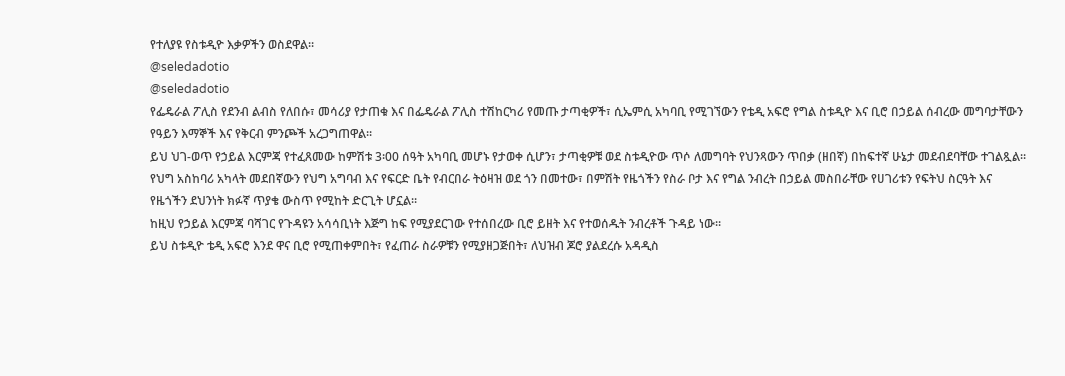የተለያዩ የስቱዲዮ እቃዎችን ወስደዋል።
@seledadotio
@seledadotio
የፌዴራል ፖሊስ የደንብ ልብስ የለበሱ፣ መሳሪያ የታጠቁ እና በፌዴራል ፖሊስ ተሽከርካሪ የመጡ ታጣቂዎች፣ ሲኤምሲ አካባቢ የሚገኘውን የቴዲ አፍሮ የግል ስቱዲዮ እና ቢሮ በኃይል ሰብረው መግባታቸውን የዓይን እማኞች እና የቅርብ ምንጮች አረጋግጠዋል።
ይህ ህገ-ወጥ የኃይል እርምጃ የተፈጸመው ከምሽቱ 3፡00 ሰዓት አካባቢ መሆኑ የታወቀ ሲሆን፣ ታጣቂዎቹ ወደ ስቱዲዮው ጥሶ ለመግባት የህንጻውን ጥበቃ (ዘበኛ) በከፍተኛ ሁኔታ መደብደባቸው ተገልጿል።
የህግ አስከባሪ አካላት መደበኛውን የህግ አግባብ እና የፍርድ ቤት የብርበራ ትዕዛዝ ወደ ጎን በመተው፣ በምሽት የዜጎችን የስራ ቦታ እና የግል ንብረት በኃይል መስበራቸው የሀገሪቱን የፍትህ ስርዓት እና የዜጎችን ደህንነት ክፉኛ ጥያቄ ውስጥ የሚከት ድርጊት ሆኗል።
ከዚህ የኃይል እርምጃ ባሻገር የጉዳዩን አሳሳቢነት እጅግ ከፍ የሚያደርገው የተሰበረው ቢሮ ይዘት እና የተወሰዱት ንብረቶች ጉዳይ ነው።
ይህ ስቱዲዮ ቴዲ አፍሮ እንደ ዋና ቢሮ የሚጠቀምበት፣ የፈጠራ ስራዎቹን የሚያዘጋጅበት፣ ለህዝብ ጆሮ ያልደረሱ አዳዲስ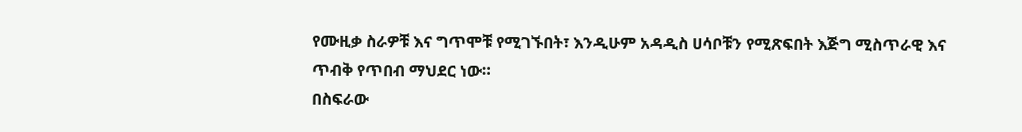የሙዚቃ ስራዎቹ እና ግጥሞቹ የሚገኙበት፣ እንዲሁም አዳዲስ ሀሳቦቹን የሚጽፍበት እጅግ ሚስጥራዊ እና ጥብቅ የጥበብ ማህደር ነው።
በስፍራው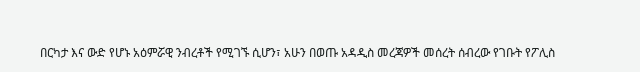በርካታ እና ውድ የሆኑ አዕምሯዊ ንብረቶች የሚገኙ ሲሆን፣ አሁን በወጡ አዳዲስ መረጃዎች መሰረት ሰብረው የገቡት የፖሊስ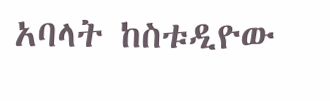አባላት ከስቱዲዮው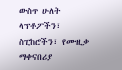ውስጥ ሁለት ላፕቶፖችን፣ ስፒከሮችን፣ የሙዚቃ ማቀናበሪያ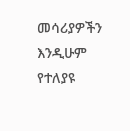መሳሪያዎችን እንዲሁም የተለያዩ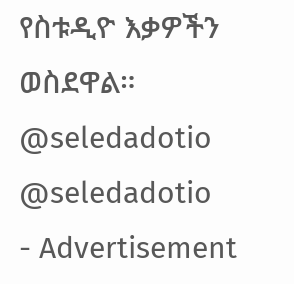የስቱዲዮ እቃዎችን ወስደዋል።
@seledadotio
@seledadotio
- Advertisement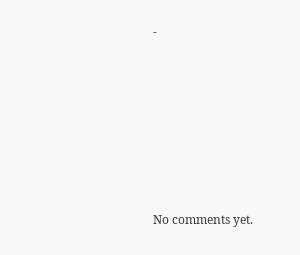-









No comments yet.